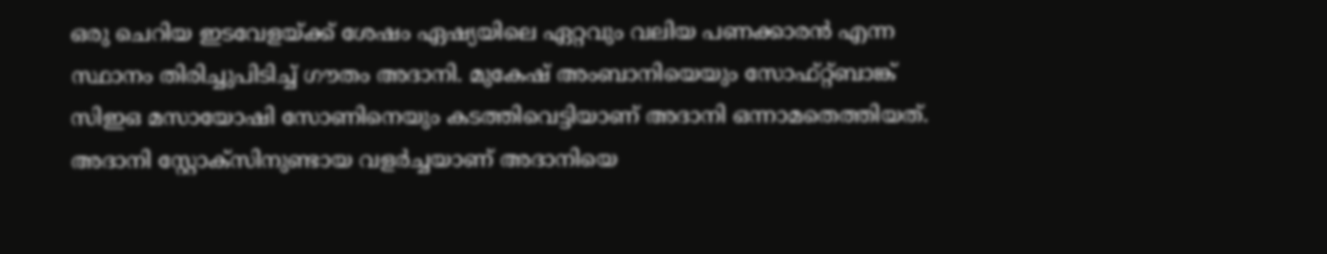ഒരു ചെറിയ ഇടവേളയ്ക്ക് ശേഷം ഏഷ്യയിലെ ഏറ്റവും വലിയ പണക്കാരൻ എന്ന സ്ഥാനം തിരിച്ചുപിടിച്ച് ഗൗതം അദാനി. മുകേഷ് അംബാനിയെയും സോഫ്റ്റ്ബാങ്ക് സിഇഒ മസായോഷി സോണിനെയും കടത്തിവെട്ടിയാണ് അദാനി ഒന്നാമതെത്തിയത്. അദാനി സ്റ്റോക്സിനുണ്ടായ വളർച്ചയാണ് അദാനിയെ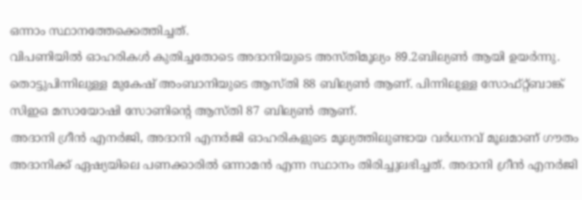ഒന്നാം സ്ഥാനത്തേക്കെത്തിച്ചത്.
വിപണിയിൽ ഓഹരികൾ കുതിച്ചതോടെ അദാനിയുടെ അസ്തിമൂല്യം 89.2ബില്യൺ ആയി ഉയർന്നു. തൊട്ടുപിന്നിലുള്ള മുകേഷ് അംബാനിയുടെ ആസ്തി 88 ബില്യൺ ആണ്. പിന്നിലുള്ള സോഫ്റ്റ്ബാങ്ക് സിഇഒ മസായോഷി സോണിന്റെ ആസ്തി 87 ബില്യൺ ആണ്.
അദാനി ഗ്രീൻ എനർജി, അദാനി എനർജി ഓഹരികളുടെ മൂല്യത്തിലുണ്ടായ വർധനവ് മൂലമാണ് ഗൗതം അദാനിക്ക് ഏഷ്യയിലെ പണക്കാരിൽ ഒന്നാമൻ എന്ന സ്ഥാനം തിരിച്ചുലഭിച്ചത്. അദാനി ഗ്രീൻ എനർജി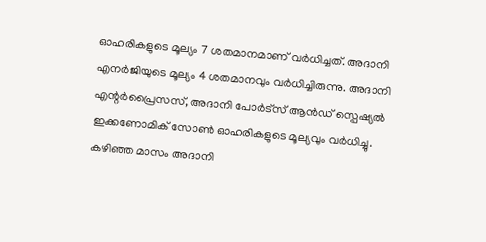ഓഹരികളുടെ മൂല്യം 7 ശതമാനമാണ് വർധിച്ചത്. അദാനി എനർജിയുടെ മൂല്യം 4 ശതമാനവും വർധിച്ചിരുന്നു. അദാനി എന്റർപ്രൈസസ്, അദാനി പോർട്സ് ആൻഡ് സ്പെഷ്യൽ ഇക്കണോമിക് സോൺ ഓഹരികളുടെ മൂല്യവും വർധിച്ചു.
കഴിഞ്ഞ മാസം അദാനി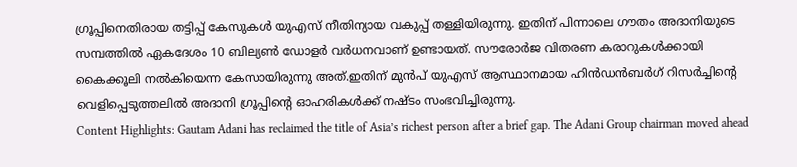ഗ്രൂപ്പിനെതിരായ തട്ടിപ്പ് കേസുകൾ യുഎസ് നീതിന്യായ വകുപ്പ് തള്ളിയിരുന്നു. ഇതിന് പിന്നാലെ ഗൗതം അദാനിയുടെ സമ്പത്തിൽ ഏകദേശം 10 ബില്യൺ ഡോളർ വർധനവാണ് ഉണ്ടായത്. സൗരോർജ വിതരണ കരാറുകൾക്കായി കൈക്കൂലി നൽകിയെന്ന കേസായിരുന്നു അത്.ഇതിന് മുൻപ് യുഎസ് ആസ്ഥാനമായ ഹിൻഡൻബർഗ് റിസർച്ചിന്റെ വെളിപ്പെടുത്തലിൽ അദാനി ഗ്രൂപ്പിന്റെ ഓഹരികൾക്ക് നഷ്ടം സംഭവിച്ചിരുന്നു.
Content Highlights: Gautam Adani has reclaimed the title of Asia’s richest person after a brief gap. The Adani Group chairman moved ahead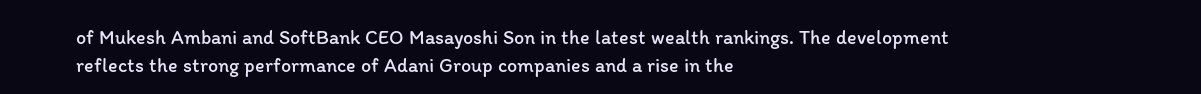of Mukesh Ambani and SoftBank CEO Masayoshi Son in the latest wealth rankings. The development reflects the strong performance of Adani Group companies and a rise in the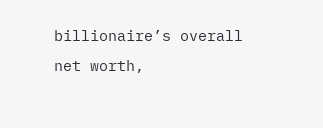billionaire’s overall net worth,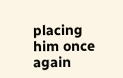placing him once again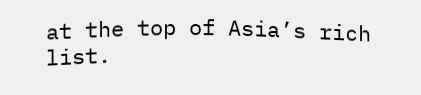at the top of Asia’s rich list.